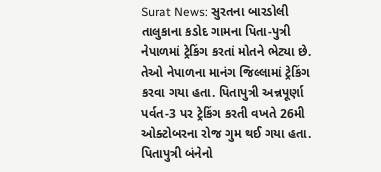Surat News: સુરતના બારડોલી તાલુકાના કડોદ ગામના પિતા-પુત્રી નેપાળમાં ટ્રેકિંગ કરતાં મોતને ભેટ્યા છે. તેઓ નેપાળના માનંગ જિલ્લામાં ટ્રેકિંગ કરવા ગયા હતા. પિતાપુત્રી અન્નપૂર્ણા પર્વત-3 પર ટ્રેકિંગ કરતી વખતે 26મી ઓક્ટોબરના રોજ ગુમ થઈ ગયા હતા. પિતાપુત્રી બંનેનો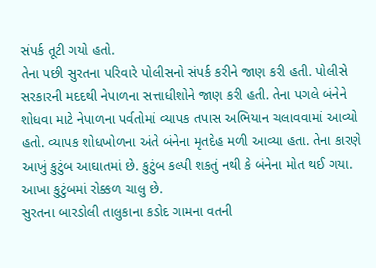સંપર્ક તૂટી ગયો હતો.
તેના પછી સુરતના પરિવારે પોલીસનો સંપર્ક કરીને જાણ કરી હતી. પોલીસે સરકારની મદદથી નેપાળના સત્તાધીશોને જાણ કરી હતી. તેના પગલે બંનેને શોધવા માટે નેપાળના પર્વતોમાં વ્યાપક તપાસ અભિયાન ચલાવવામાં આવ્યો હતો. વ્યાપક શોધખોળના અંતે બંનેના મૃતદેહ મળી આવ્યા હતા. તેના કારણે આખું કુટુંબ આઘાતમાં છે. કુટુંબ કલ્પી શકતું નથી કે બંનેના મોત થઈ ગયા. આખા કુટુંબમાં રોક્કળ ચાલુ છે.
સુરતના બારડોલી તાલુકાના કડોદ ગામના વતની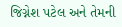જિગ્નેશ પટેલ અને તેમની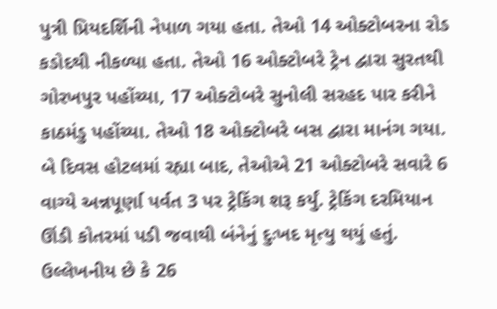પુત્રી પ્રિયદર્શિની નેપાળ ગયા હતા. તેઓ 14 ઓક્ટોબરના રોડ કડોદથી નીકળ્યા હતા. તેઓ 16 ઓક્ટોબરે ટ્રેન દ્વારા સુરતથી ગોરખપુર પહોંચ્યા, 17 ઓક્ટોબરે સુનોલી સરહદ પાર કરીને કાઠમંડુ પહોંચ્યા. તેઓ 18 ઓક્ટોબરે બસ દ્વારા માનંગ ગયા. બે દિવસ હોટલમાં રહ્યા બાદ, તેઓએ 21 ઓક્ટોબરે સવારે 6 વાગ્યે અન્નપૂર્ણા પર્વત 3 પર ટ્રેકિંગ શરૂ કર્યું. ટ્રેકિંગ દરમિયાન ઊંડી કોતરમાં પડી જવાથી બંનેનું દુઃખદ મૃત્યુ થયું હતું.
ઉલ્લેખનીય છે કે 26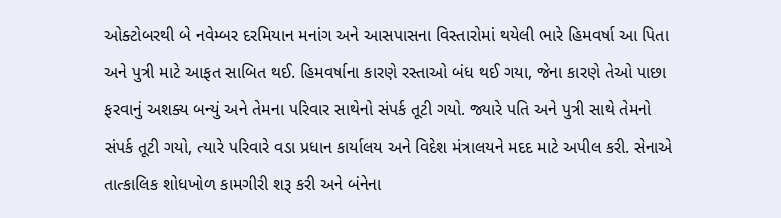ઓક્ટોબરથી બે નવેમ્બર દરમિયાન મનાંગ અને આસપાસના વિસ્તારોમાં થયેલી ભારે હિમવર્ષા આ પિતા અને પુત્રી માટે આફત સાબિત થઈ. હિમવર્ષાના કારણે રસ્તાઓ બંધ થઈ ગયા, જેના કારણે તેઓ પાછા ફરવાનું અશક્ય બન્યું અને તેમના પરિવાર સાથેનો સંપર્ક તૂટી ગયો. જ્યારે પતિ અને પુત્રી સાથે તેમનો સંપર્ક તૂટી ગયો, ત્યારે પરિવારે વડા પ્રધાન કાર્યાલય અને વિદેશ મંત્રાલયને મદદ માટે અપીલ કરી. સેનાએ તાત્કાલિક શોધખોળ કામગીરી શરૂ કરી અને બંનેના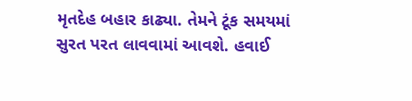મૃતદેહ બહાર કાઢ્યા. તેમને ટૂંક સમયમાં સુરત પરત લાવવામાં આવશે. હવાઈ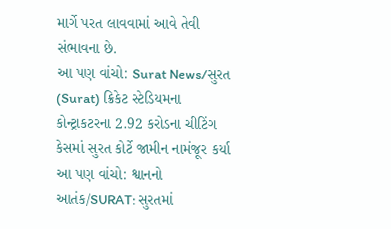માર્ગે પરત લાવવામાં આવે તેવી સંભાવના છે.
આ પણ વાંચો: Surat News/સુરત (Surat) ક્રિકેટ સ્ટેડિયમના કોન્ટ્રાકટરના 2.92 કરોડના ચીટિંગ કેસમાં સુરત કોર્ટે જામીન નામંજૂર કર્યા
આ પણ વાંચો: શ્વાનનો આતંક/SURAT: સુરતમાં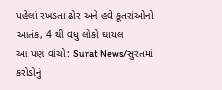પહેલાં રખડતા ઢોર અને હવે કૂતરાંઓનો આતંક, 4 થી વધુ લોકો ઘાયલ
આ પણ વાંચો: Surat News/સુરતમાં કરોડોનું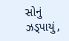સોનું ઝડ્પાયું,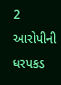2 આરોપીની ધરપકડ